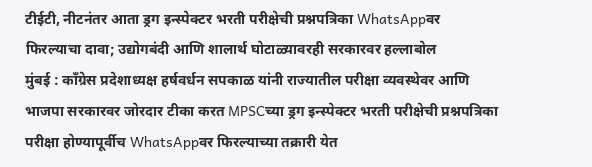टीईटी, नीटनंतर आता ड्रग इन्स्पेक्टर भरती परीक्षेची प्रश्नपत्रिका WhatsAppवर फिरल्याचा दावा; उद्योगबंदी आणि शालार्थ घोटाळ्यावरही सरकारवर हल्लाबोल
मुंबई : काँग्रेस प्रदेशाध्यक्ष हर्षवर्धन सपकाळ यांनी राज्यातील परीक्षा व्यवस्थेवर आणि भाजपा सरकारवर जोरदार टीका करत MPSCच्या ड्रग इन्स्पेक्टर भरती परीक्षेची प्रश्नपत्रिका परीक्षा होण्यापूर्वीच WhatsAppवर फिरल्याच्या तक्रारी येत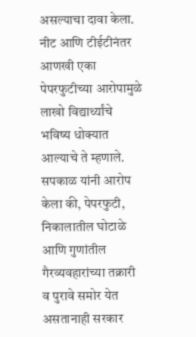असल्याचा दावा केला. नीट आणि टीईटीनंतर आणखी एका पेपरफुटीच्या आरोपामुळे लाखो विद्यार्थ्यांचे भविष्य धोक्यात आल्याचे ते म्हणाले.
सपकाळ यांनी आरोप केला की, पेपरफुटी, निकालातील घोटाळे आणि गुणांतील गैरव्यवहारांच्या तक्रारी व पुरावे समोर येत असतानाही सरकार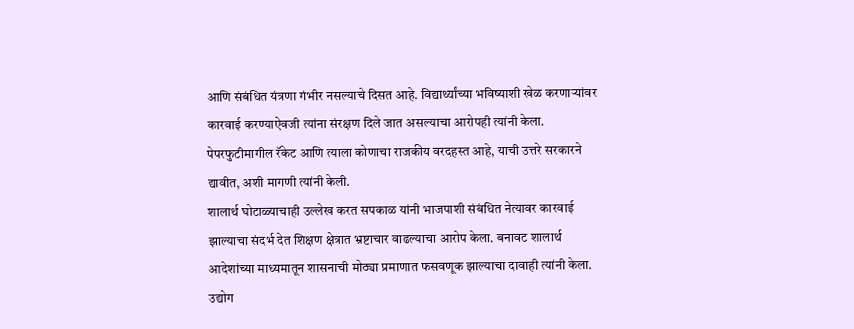आणि संबंधित यंत्रणा गंभीर नसल्याचे दिसत आहे. विद्यार्थ्यांच्या भविष्याशी खेळ करणाऱ्यांवर कारवाई करण्याऐवजी त्यांना संरक्षण दिले जात असल्याचा आरोपही त्यांनी केला. पेपरफुटीमागील रॅकेट आणि त्याला कोणाचा राजकीय वरदहस्त आहे, याची उत्तरे सरकारने द्यावीत, अशी मागणी त्यांनी केली.
शालार्थ घोटाळ्याचाही उल्लेख करत सपकाळ यांनी भाजपाशी संबंधित नेत्यावर कारवाई झाल्याचा संदर्भ देत शिक्षण क्षेत्रात भ्रष्टाचार वाढल्याचा आरोप केला. बनावट शालार्थ आदेशांच्या माध्यमातून शासनाची मोठ्या प्रमाणात फसवणूक झाल्याचा दावाही त्यांनी केला.
उद्योग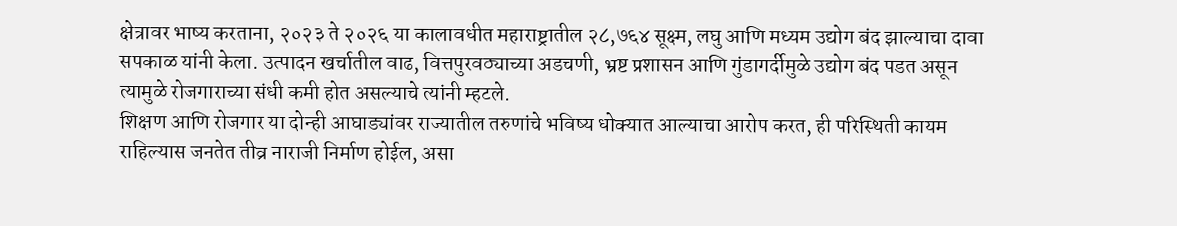क्षेत्रावर भाष्य करताना, २०२३ ते २०२६ या कालावधीत महाराष्ट्रातील २८,७६४ सूक्ष्म, लघु आणि मध्यम उद्योग बंद झाल्याचा दावा सपकाळ यांनी केला. उत्पादन खर्चातील वाढ, वित्तपुरवठ्याच्या अडचणी, भ्रष्ट प्रशासन आणि गुंडागर्दीमुळे उद्योग बंद पडत असून त्यामुळे रोजगाराच्या संधी कमी होत असल्याचे त्यांनी म्हटले.
शिक्षण आणि रोजगार या दोन्ही आघाड्यांवर राज्यातील तरुणांचे भविष्य धोक्यात आल्याचा आरोप करत, ही परिस्थिती कायम राहिल्यास जनतेत तीव्र नाराजी निर्माण होईल, असा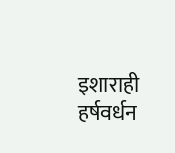इशाराही हर्षवर्धन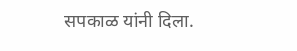सपकाळ यांनी दिला.